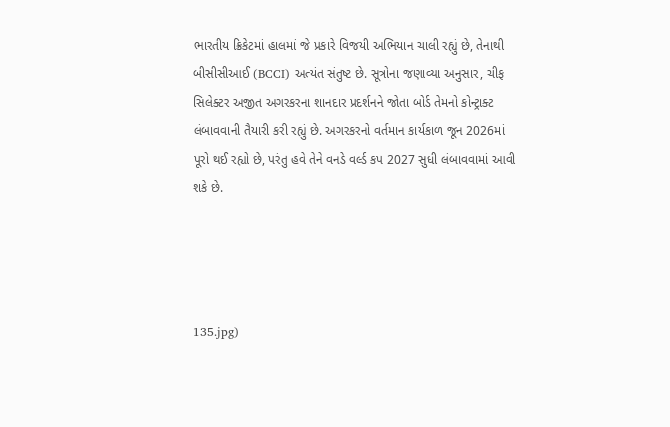ભારતીય ક્રિકેટમાં હાલમાં જે પ્રકારે વિજયી અભિયાન ચાલી રહ્યું છે, તેનાથી બીસીસીઆઈ (BCCI) અત્યંત સંતુષ્ટ છે. સૂત્રોના જણાવ્યા અનુસાર, ચીફ સિલેક્ટર અજીત અગરકરના શાનદાર પ્રદર્શનને જોતા બોર્ડ તેમનો કોન્ટ્રાક્ટ લંબાવવાની તૈયારી કરી રહ્યું છે. અગરકરનો વર્તમાન કાર્યકાળ જૂન 2026માં પૂરો થઈ રહ્યો છે, પરંતુ હવે તેને વનડે વર્લ્ડ કપ 2027 સુધી લંબાવવામાં આવી શકે છે.




135.jpg)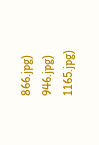866.jpg)
946.jpg)
1165.jpg)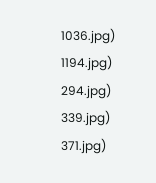1036.jpg)
1194.jpg)
294.jpg)
339.jpg)
371.jpg)